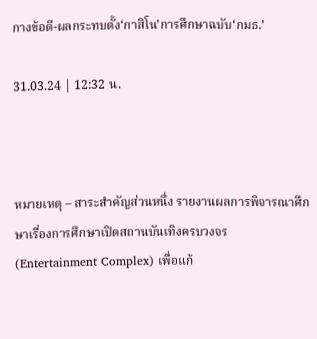กางข้อดี-ผลกระทบตั้ง‘กาสิโน’การศึกษาฉบับ‘กมธ.’

31.03.24 | 12:32 น.



หมายเหตุ – สาระสำคัญส่วนหนึ่ง รายงานผลการพิจารณาศึกษาเรื่องการศึกษาเปิดสถานบันเทิงครบวงจร (Entertainment Complex) เพื่อแก้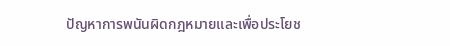ปัญหาการพนันผิดกฎหมายและเพื่อประโยช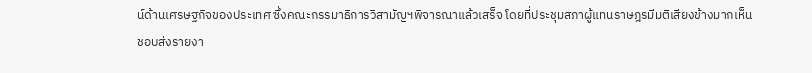น์ด้านเศรษฐกิจของประเทศ ซึ่งคณะกรรมาธิการวิสามัญฯพิจารณาแล้วเสร็จ โดยที่ประชุมสภาผู้แทนราษฎรมีมติเสียงข้างมากเห็นชอบส่งรายงา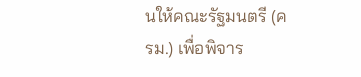นให้คณะรัฐมนตรี (ครม.) เพื่อพิจาร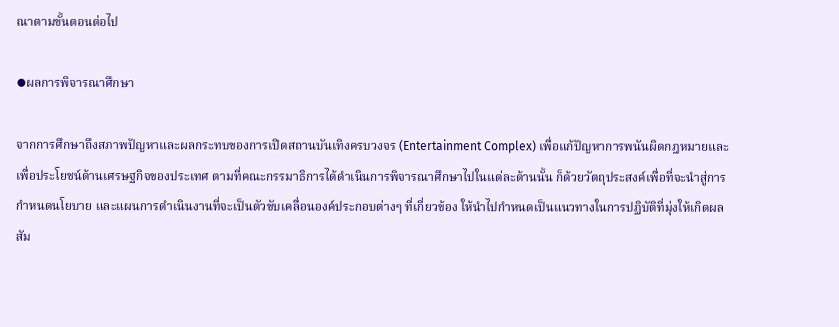ณาตามขั้นตอนต่อไป

⦁ผลการพิจารณาศึกษา

จากการศึกษาถึงสภาพปัญหาและผลกระทบของการเปิดสถานบันเทิงครบวงจร (Entertainment Complex) เพื่อแก้ปัญหาการพนันผิดกฎหมายและเพื่อประโยชน์ด้านเศรษฐกิจของประเทศ ตามที่คณะกรรมาธิการได้ดำเนินการพิจารณาศึกษาไปในแต่ละด้านนั้น ก็ด้วยวัตถุประสงค์เพื่อที่จะนำสู่การกำหนดนโยบาย และแผนการดำเนินงานที่จะเป็นตัวขับเคลื่อนองค์ประกอบต่างๆ ที่เกี่ยวข้อง ให้นำไปกำหนดเป็นแนวทางในการปฏิบัติที่มุ่งให้เกิดผลสัม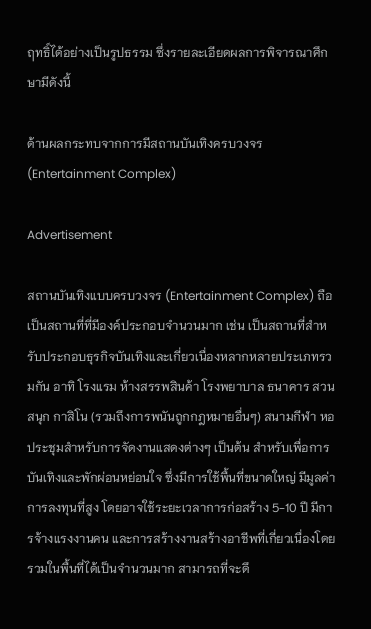ฤทธิ์ได้อย่างเป็นรูปธรรม ซึ่งรายละเอียดผลการพิจารณาศึกษามีดังนี้

ด้านผลกระทบจากการมีสถานบันเทิงครบวงจร (Entertainment Complex)

Advertisement

สถานบันเทิงแบบครบวงจร (Entertainment Complex) ถือเป็นสถานที่ที่มีองค์ประกอบจำนวนมาก เช่น เป็นสถานที่สำหรับประกอบธุรกิจบันเทิงและเกี่ยวเนื่องหลากหลายประเภทรวมกัน อาทิ โรงแรม ห้างสรรพสินค้า โรงพยาบาล ธนาคาร สวนสนุก กาสิโน (รวมถึงการพนันถูกกฎหมายอื่นๆ) สนามกีฬา หอประชุมสำหรับการจัดงานแสดงต่างๆ เป็นต้น สำหรับเพื่อการบันเทิงและพักผ่อนหย่อนใจ ซึ่งมีการใช้พื้นที่ขนาดใหญ่ มีมูลค่าการลงทุนที่สูง โดยอาจใช้ระยะเวลาการก่อสร้าง 5-10 ปี มีการจ้างแรงงานคน และการสร้างงานสร้างอาชีพที่เกี่ยวเนื่องโดยรวมในพื้นที่ได้เป็นจำนวนมาก สามารถที่จะดึ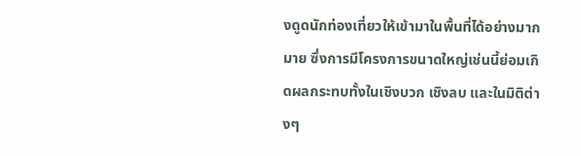งดูดนักท่องเที่ยวให้เข้ามาในพื้นที่ได้อย่างมากมาย ซึ่งการมีโครงการขนาดใหญ่เช่นนี้ย่อมเกิดผลกระทบทั้งในเชิงบวก เชิงลบ และในมิติต่างๆ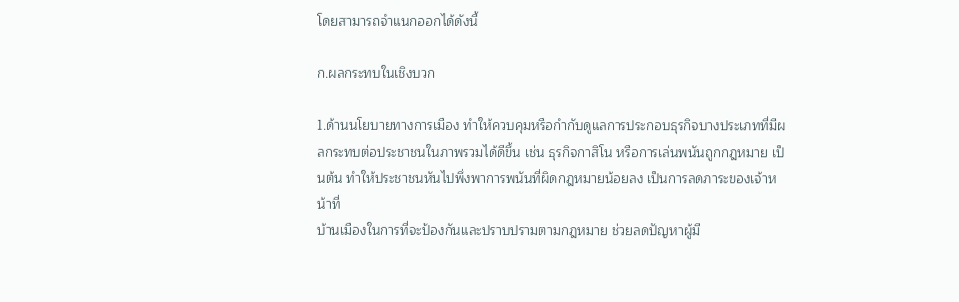โดยสามารถจำแนกออกได้ดังนี้

ก.ผลกระทบในเชิงบวก

1.ด้านนโยบายทางการเมือง ทำให้ควบคุมหรือกำกับดูแลการประกอบธุรกิจบางประเภทที่มีผลกระทบต่อประชาชนในภาพรวมได้ดีขึ้น เช่น ธุรกิจกาสิโน หรือการเล่นพนันถูกกฎหมาย เป็นต้น ทำให้ประชาชนหันไปพึ่งพาการพนันที่ผิดกฎหมายน้อยลง เป็นการลดภาระของเจ้าหน้าที่
บ้านเมืองในการที่จะป้องกันและปราบปรามตามกฎหมาย ช่วยลดปัญหาผู้มี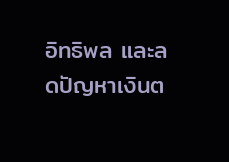อิทธิพล และลดปัญหาเงินต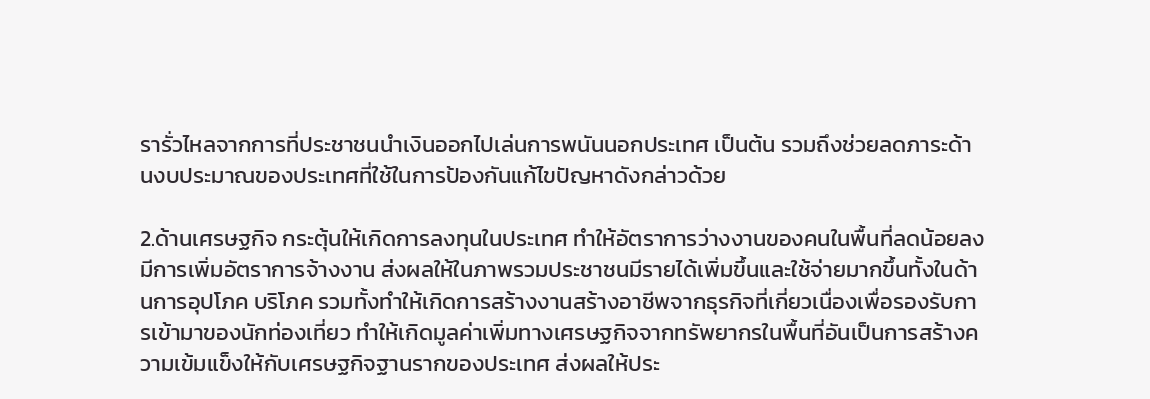รารั่วไหลจากการที่ประชาชนนำเงินออกไปเล่นการพนันนอกประเทศ เป็นต้น รวมถึงช่วยลดภาระด้านงบประมาณของประเทศที่ใช้ในการป้องกันแก้ไขปัญหาดังกล่าวด้วย

2.ด้านเศรษฐกิจ กระตุ้นให้เกิดการลงทุนในประเทศ ทำให้อัตราการว่างงานของคนในพื้นที่ลดน้อยลง มีการเพิ่มอัตราการจ้างงาน ส่งผลให้ในภาพรวมประชาชนมีรายได้เพิ่มขึ้นและใช้จ่ายมากขึ้นทั้งในด้านการอุปโภค บริโภค รวมทั้งทำให้เกิดการสร้างงานสร้างอาชีพจากธุรกิจที่เกี่ยวเนื่องเพื่อรองรับการเข้ามาของนักท่องเที่ยว ทำให้เกิดมูลค่าเพิ่มทางเศรษฐกิจจากทรัพยากรในพื้นที่อันเป็นการสร้างความเข้มแข็งให้กับเศรษฐกิจฐานรากของประเทศ ส่งผลให้ประ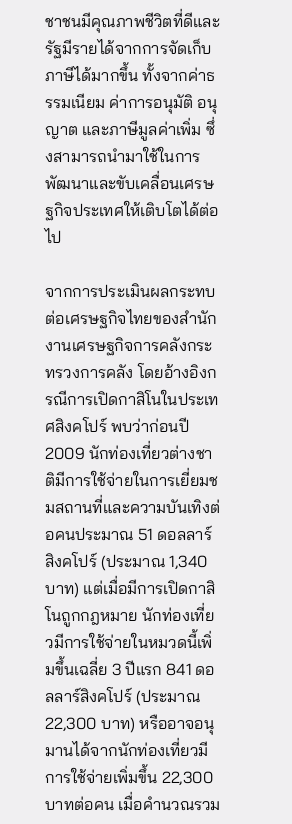ชาชนมีคุณภาพชีวิตที่ดีและรัฐมีรายได้จากการจัดเก็บภาษีได้มากขึ้น ทั้งจากค่าธรรมเนียม ค่าการอนุมัติ อนุญาต และภาษีมูลค่าเพิ่ม ซึ่งสามารถนำมาใช้ในการพัฒนาและขับเคลื่อนเศรษฐกิจประเทศให้เติบโตได้ต่อไป

จากการประเมินผลกระทบต่อเศรษฐกิจไทยของสำนักงานเศรษฐกิจการคลังกระทรวงการคลัง โดยอ้างอิงกรณีการเปิดกาสิโนในประเทศสิงคโปร์ พบว่าก่อนปี 2009 นักท่องเที่ยวต่างชาติมีการใช้จ่ายในการเยี่ยมชมสถานที่และความบันเทิงต่อคนประมาณ 51 ดอลลาร์สิงคโปร์ (ประมาณ 1,340 บาท) แต่เมื่อมีการเปิดกาสิโนถูกกฎหมาย นักท่องเที่ยวมีการใช้จ่ายในหมวดนี้เพิ่มขึ้นเฉลี่ย 3 ปีแรก 841 ดอลลาร์สิงคโปร์ (ประมาณ 22,300 บาท) หรืออาจอนุมานได้จากนักท่องเที่ยวมีการใช้จ่ายเพิ่มขึ้น 22,300 บาทต่อคน เมื่อคำนวณรวม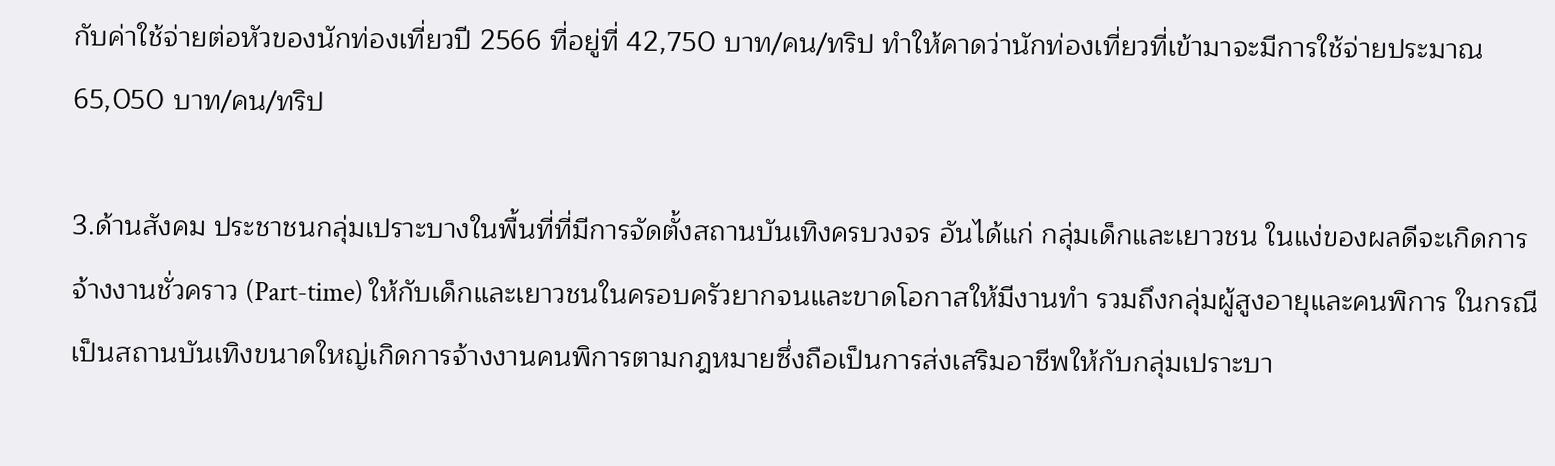กับค่าใช้จ่ายต่อหัวของนักท่องเที่ยวปี 2566 ที่อยู่ที่ 42,750 บาท/คน/ทริป ทำให้คาดว่านักท่องเที่ยวที่เข้ามาจะมีการใช้จ่ายประมาณ 65,050 บาท/คน/ทริป

3.ด้านสังคม ประชาชนกลุ่มเปราะบางในพื้นที่ที่มีการจัดตั้งสถานบันเทิงครบวงจร อันได้แก่ กลุ่มเด็กและเยาวชน ในแง่ของผลดีจะเกิดการจ้างงานชั่วคราว (Part-time) ให้กับเด็กและเยาวชนในครอบครัวยากจนและขาดโอกาสให้มีงานทำ รวมถึงกลุ่มผู้สูงอายุและคนพิการ ในกรณีเป็นสถานบันเทิงขนาดใหญ่เกิดการจ้างงานคนพิการตามกฎหมายซึ่งถือเป็นการส่งเสริมอาชีพให้กับกลุ่มเปราะบา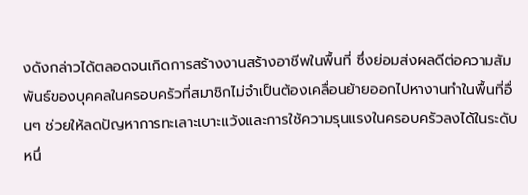งดังกล่าวได้ตลอดจนเกิดการสร้างงานสร้างอาชีพในพื้นที่ ซึ่งย่อมส่งผลดีต่อความสัมพันธ์ของบุคคลในครอบครัวที่สมาชิกไม่จำเป็นต้องเคลื่อนย้ายออกไปหางานทำในพื้นที่อื่นๆ ช่วยให้ลดปัญหาการทะเลาะเบาะแว้งและการใช้ความรุนแรงในครอบครัวลงได้ในระดับหนึ่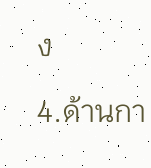ง

4.ด้านกา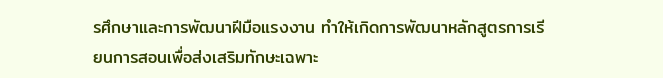รศึกษาและการพัฒนาฝีมือแรงงาน ทำให้เกิดการพัฒนาหลักสูตรการเรียนการสอนเพื่อส่งเสริมทักษะเฉพาะ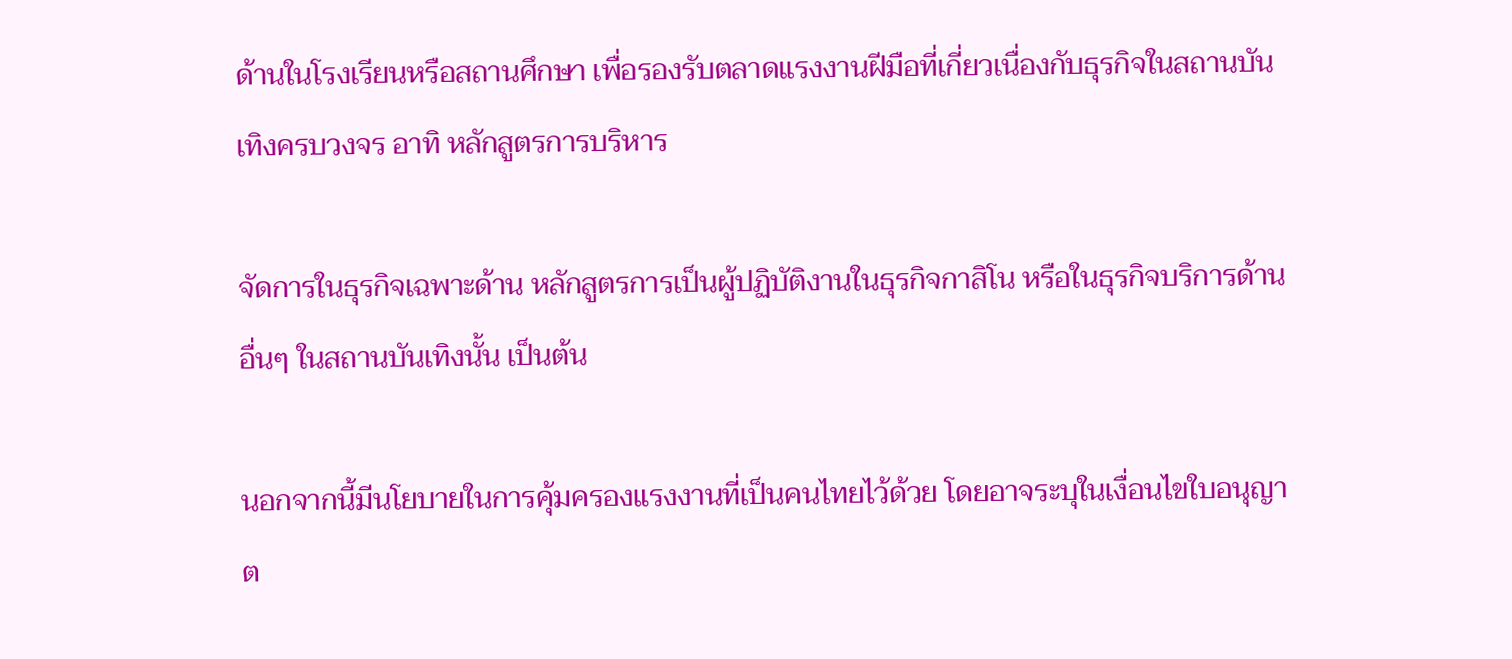ด้านในโรงเรียนหรือสถานศึกษา เพื่อรองรับตลาดแรงงานฝีมือที่เกี่ยวเนื่องกับธุรกิจในสถานบันเทิงครบวงจร อาทิ หลักสูตรการบริหาร

จัดการในธุรกิจเฉพาะด้าน หลักสูตรการเป็นผู้ปฏิบัติงานในธุรกิจกาสิโน หรือในธุรกิจบริการด้านอื่นๆ ในสถานบันเทิงนั้น เป็นต้น

นอกจากนี้มีนโยบายในการคุ้มครองแรงงานที่เป็นคนไทยไว้ด้วย โดยอาจระบุในเงื่อนไขใบอนุญาต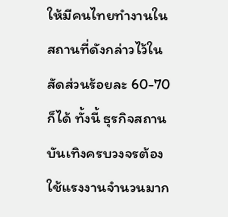ให้มีคนไทยทำงานในสถานที่ดังกล่าวไว้ในสัดส่วนร้อยละ 60-70 ก็ได้ ทั้งนี้ ธุรกิจสถานบันเทิงครบวงจรต้องใช้แรงงานจำนวนมาก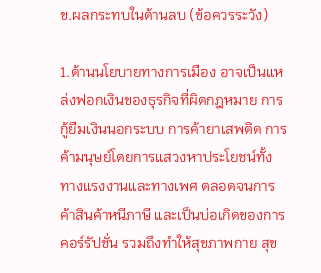ข.ผลกระทบในด้านลบ (ข้อควรระวัง)

1.ด้านนโยบายทางการเมือง อาจเป็นแหล่งฟอกเงินของธุรกิจที่ผิดกฎหมาย การกู้ยืมเงินนอกระบบ การค้ายาเสพติด การค้ามนุษย์โดยการแสวงหาประโยชน์ทั้งทางแรงงานและทางเพศ ตลอดจนการค้าสินค้าหนีภาษี และเป็นบ่อเกิดของการคอร์รัปชั่น รวมถึงทำให้สุขภาพกาย สุข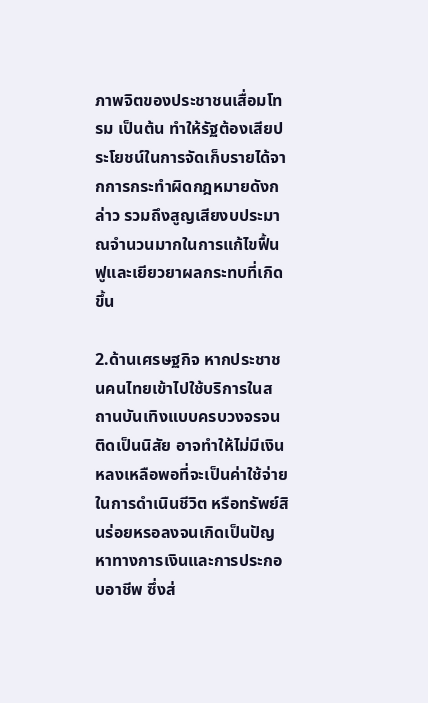ภาพจิตของประชาชนเสื่อมโทรม เป็นต้น ทำให้รัฐต้องเสียประโยชน์ในการจัดเก็บรายได้จากการกระทำผิดกฎหมายดังกล่าว รวมถึงสูญเสียงบประมาณจำนวนมากในการแก้ไขฟื้นฟูและเยียวยาผลกระทบที่เกิดขึ้น

2.ด้านเศรษฐกิจ หากประชาชนคนไทยเข้าไปใช้บริการในสถานบันเทิงแบบครบวงจรจนติดเป็นนิสัย อาจทำให้ไม่มีเงินหลงเหลือพอที่จะเป็นค่าใช้จ่ายในการดำเนินชีวิต หรือทรัพย์สินร่อยหรอลงจนเกิดเป็นปัญหาทางการเงินและการประกอบอาชีพ ซึ่งส่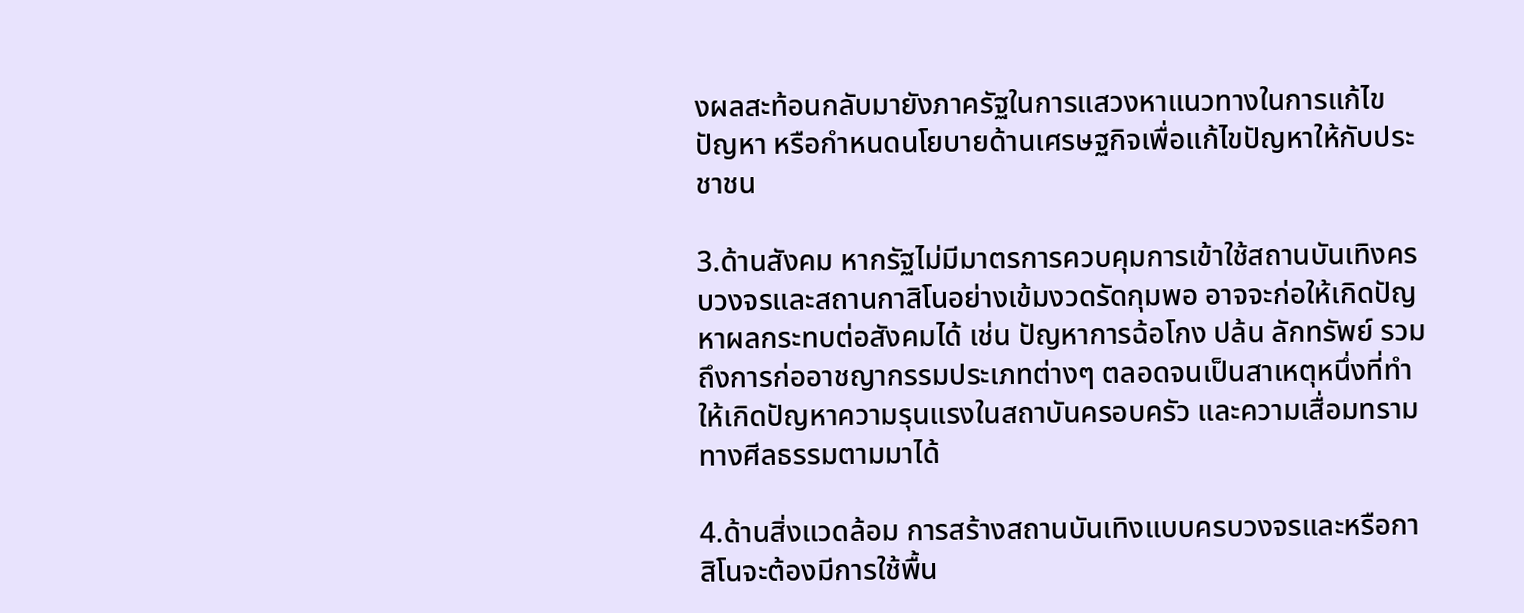งผลสะท้อนกลับมายังภาครัฐในการแสวงหาแนวทางในการแก้ไขปัญหา หรือกำหนดนโยบายด้านเศรษฐกิจเพื่อแก้ไขปัญหาให้กับประชาชน

3.ด้านสังคม หากรัฐไม่มีมาตรการควบคุมการเข้าใช้สถานบันเทิงครบวงจรและสถานกาสิโนอย่างเข้มงวดรัดกุมพอ อาจจะก่อให้เกิดปัญหาผลกระทบต่อสังคมได้ เช่น ปัญหาการฉ้อโกง ปล้น ลักทรัพย์ รวมถึงการก่ออาชญากรรมประเภทต่างๆ ตลอดจนเป็นสาเหตุหนึ่งที่ทำให้เกิดปัญหาความรุนแรงในสถาบันครอบครัว และความเสื่อมทรามทางศีลธรรมตามมาได้

4.ด้านสิ่งแวดล้อม การสร้างสถานบันเทิงแบบครบวงจรและหรือกาสิโนจะต้องมีการใช้พื้น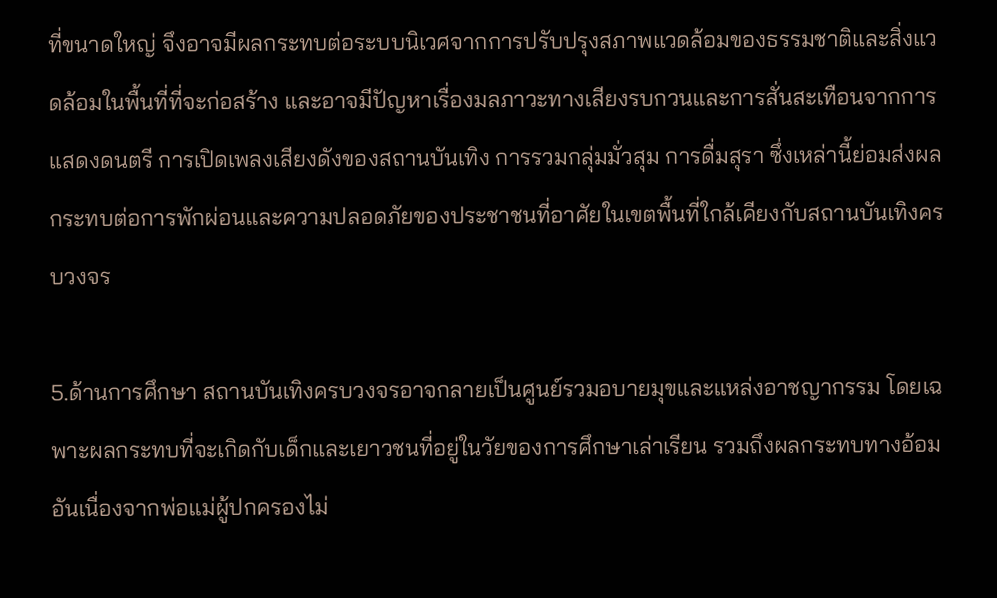ที่ขนาดใหญ่ จึงอาจมีผลกระทบต่อระบบนิเวศจากการปรับปรุงสภาพแวดล้อมของธรรมชาติและสิ่งแวดล้อมในพื้นที่ที่จะก่อสร้าง และอาจมีปัญหาเรื่องมลภาวะทางเสียงรบกวนและการสั่นสะเทือนจากการแสดงดนตรี การเปิดเพลงเสียงดังของสถานบันเทิง การรวมกลุ่มมั่วสุม การดื่มสุรา ซึ่งเหล่านี้ย่อมส่งผลกระทบต่อการพักผ่อนและความปลอดภัยของประชาชนที่อาศัยในเขตพื้นที่ใกล้เคียงกับสถานบันเทิงครบวงจร

5.ด้านการศึกษา สถานบันเทิงครบวงจรอาจกลายเป็นศูนย์รวมอบายมุขและแหล่งอาชญากรรม โดยเฉพาะผลกระทบที่จะเกิดกับเด็กและเยาวชนที่อยู่ในวัยของการศึกษาเล่าเรียน รวมถึงผลกระทบทางอ้อมอันเนื่องจากพ่อแม่ผู้ปกครองไม่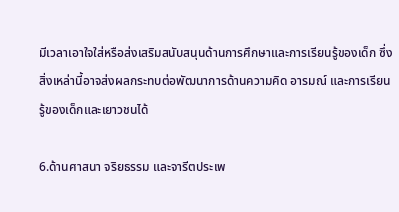มีเวลาเอาใจใส่หรือส่งเสริมสนับสนุนด้านการศึกษาและการเรียนรู้ของเด็ก ซึ่งสิ่งเหล่านี้อาจส่งผลกระทบต่อพัฒนาการด้านความคิด อารมณ์ และการเรียนรู้ของเด็กและเยาวชนได้

6.ด้านศาสนา จริยธรรม และจารีตประเพ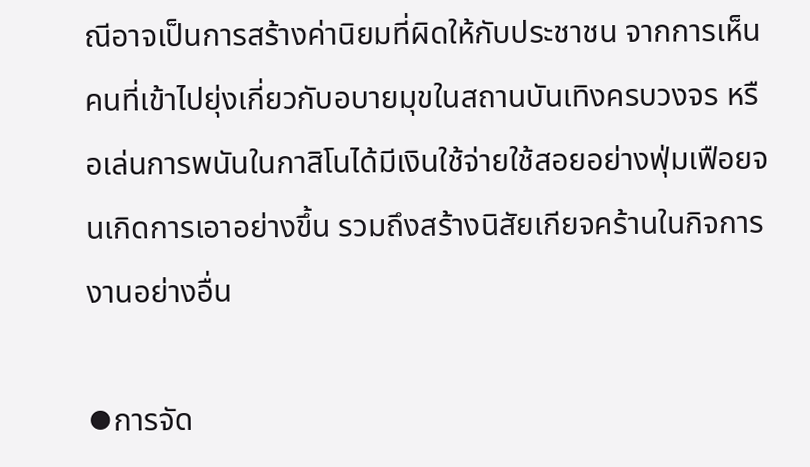ณีอาจเป็นการสร้างค่านิยมที่ผิดให้กับประชาชน จากการเห็นคนที่เข้าไปยุ่งเกี่ยวกับอบายมุขในสถานบันเทิงครบวงจร หรือเล่นการพนันในกาสิโนได้มีเงินใช้จ่ายใช้สอยอย่างฟุ่มเฟือยจนเกิดการเอาอย่างขึ้น รวมถึงสร้างนิสัยเกียจคร้านในกิจการงานอย่างอื่น

⦁การจัด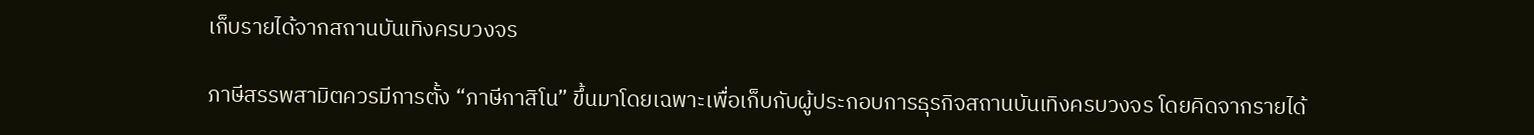เก็บรายได้จากสถานบันเทิงครบวงจร

ภาษีสรรพสามิตควรมีการตั้ง “ภาษีกาสิโน” ขึ้นมาโดยเฉพาะเพื่อเก็บกับผู้ประกอบการธุรกิจสถานบันเทิงครบวงจร โดยคิดจากรายได้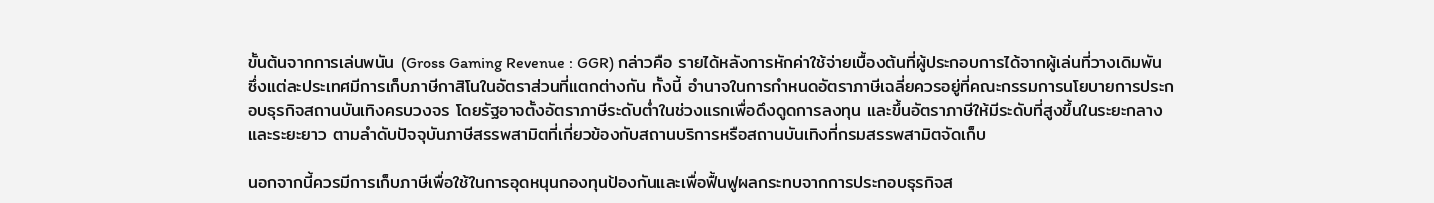ขั้นต้นจากการเล่นพนัน (Gross Gaming Revenue : GGR) กล่าวคือ รายได้หลังการหักค่าใช้จ่ายเบื้องต้นที่ผู้ประกอบการได้จากผู้เล่นที่วางเดิมพัน ซึ่งแต่ละประเทศมีการเก็บภาษีกาสิโนในอัตราส่วนที่แตกต่างกัน ทั้งนี้ อำนาจในการกำหนดอัตราภาษีเฉลี่ยควรอยู่ที่คณะกรรมการนโยบายการประกอบธุรกิจสถานบันเทิงครบวงจร โดยรัฐอาจตั้งอัตราภาษีระดับต่ำในช่วงแรกเพื่อดึงดูดการลงทุน และขึ้นอัตราภาษีให้มีระดับที่สูงขึ้นในระยะกลางและระยะยาว ตามลำดับปัจจุบันภาษีสรรพสามิตที่เกี่ยวข้องกับสถานบริการหรือสถานบันเทิงที่กรมสรรพสามิตจัดเก็บ

นอกจากนี้ควรมีการเก็บภาษีเพื่อใช้ในการอุดหนุนกองทุนป้องกันและเพื่อฟื้นฟูผลกระทบจากการประกอบธุรกิจส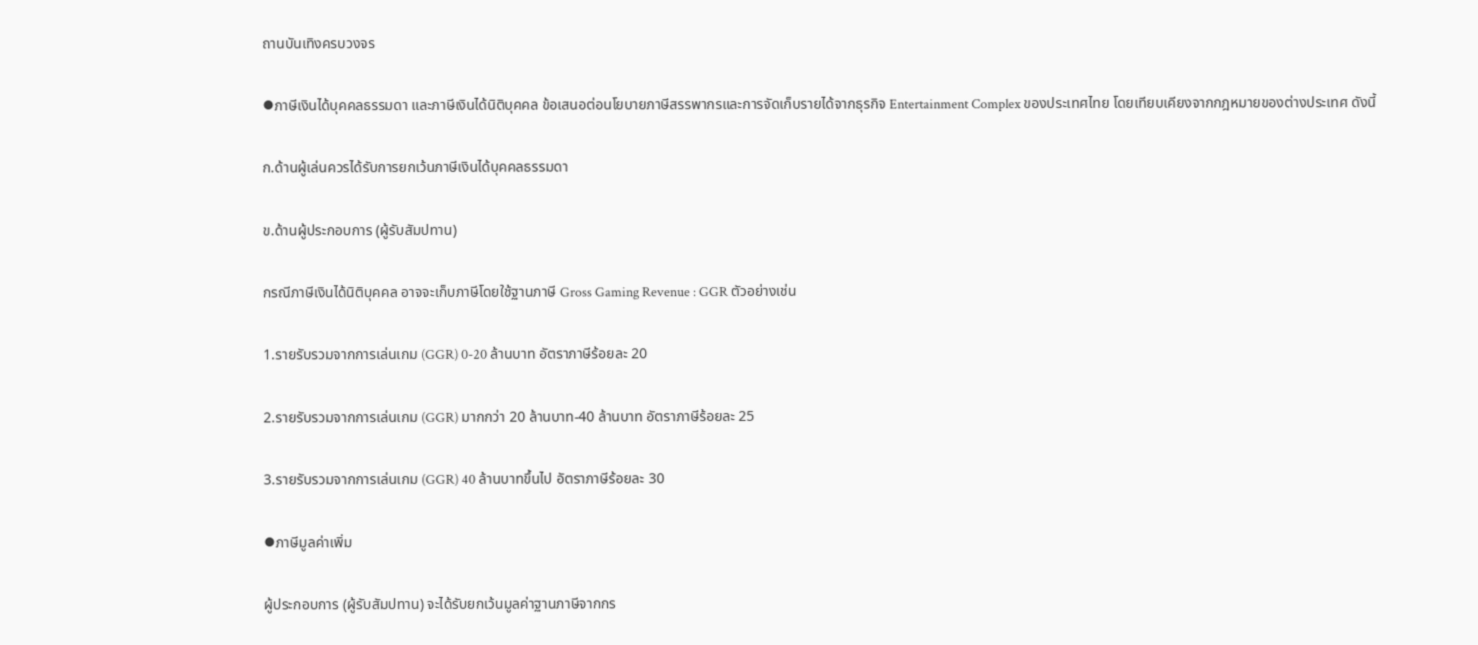ถานบันเทิงครบวงจร

⦁ภาษีเงินได้บุคคลธรรมดา และภาษีเงินได้นิติบุคคล ข้อเสนอต่อนโยบายภาษีสรรพากรและการจัดเก็บรายได้จากธุรกิจ Entertainment Complex ของประเทศไทย โดยเทียบเคียงจากกฎหมายของต่างประเทศ ดังนี้

ก.ด้านผู้เล่นควรได้รับการยกเว้นภาษีเงินได้บุคคลธรรมดา

ข.ด้านผู้ประกอบการ (ผู้รับสัมปทาน)

กรณีภาษีเงินได้นิติบุคคล อาจจะเก็บภาษีโดยใช้ฐานภาษี Gross Gaming Revenue : GGR ตัวอย่างเช่น

1.รายรับรวมจากการเล่นเกม (GGR) 0-20 ล้านบาท อัตราภาษีร้อยละ 20

2.รายรับรวมจากการเล่นเกม (GGR) มากกว่า 20 ล้านบาท-40 ล้านบาท อัตราภาษีร้อยละ 25

3.รายรับรวมจากการเล่นเกม (GGR) 40 ล้านบาทขึ้นไป อัตราภาษีร้อยละ 30

⦁ภาษีมูลค่าเพิ่ม

ผู้ประกอบการ (ผู้รับสัมปทาน) จะได้รับยกเว้นมูลค่าฐานภาษีจากกร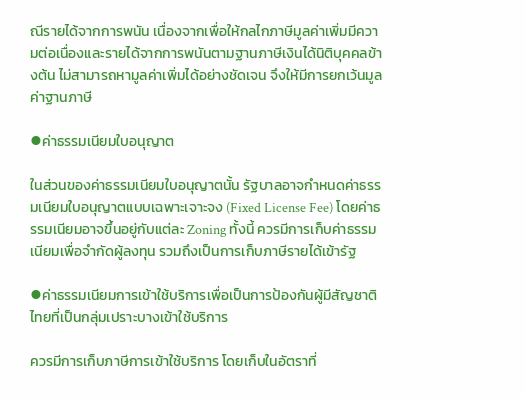ณีรายได้จากการพนัน เนื่องจากเพื่อให้กลไกภาษีมูลค่าเพิ่มมีความต่อเนื่องและรายได้จากการพนันตามฐานภาษีเงินได้นิติบุคคลข้างต้น ไม่สามารถหามูลค่าเพิ่มได้อย่างชัดเจน จึงให้มีการยกเว้นมูลค่าฐานภาษี

⦁ค่าธรรมเนียมใบอนุญาต

ในส่วนของค่าธรรมเนียมใบอนุญาตนั้น รัฐบาลอาจกำหนดค่าธรรมเนียมใบอนุญาตแบบเฉพาะเจาะจง (Fixed License Fee) โดยค่าธรรมเนียมอาจขึ้นอยู่กับแต่ละ Zoning ทั้งนี้ ควรมีการเก็บค่าธรรมเนียมเพื่อจำกัดผู้ลงทุน รวมถึงเป็นการเก็บภาษีรายได้เข้ารัฐ

⦁ค่าธรรมเนียมการเข้าใช้บริการเพื่อเป็นการป้องกันผู้มีสัญชาติไทยที่เป็นกลุ่มเปราะบางเข้าใช้บริการ

ควรมีการเก็บภาษีการเข้าใช้บริการ โดยเก็บในอัตราที่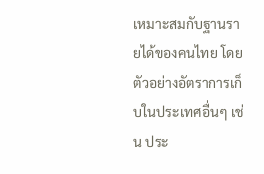เหมาะสมกับฐานรายได้ของคนไทย โดยตัวอย่างอัตราการเก็บในประเทศอื่นๆ เช่น ประ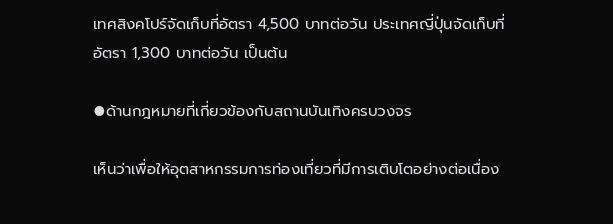เทศสิงคโปร์จัดเก็บที่อัตรา 4,500 บาทต่อวัน ประเทศญี่ปุ่นจัดเก็บที่อัตรา 1,300 บาทต่อวัน เป็นต้น

⦁ด้านกฎหมายที่เกี่ยวข้องกับสถานบันเทิงครบวงจร

เห็นว่าเพื่อให้อุตสาหกรรมการท่องเที่ยวที่มีการเติบโตอย่างต่อเนื่อง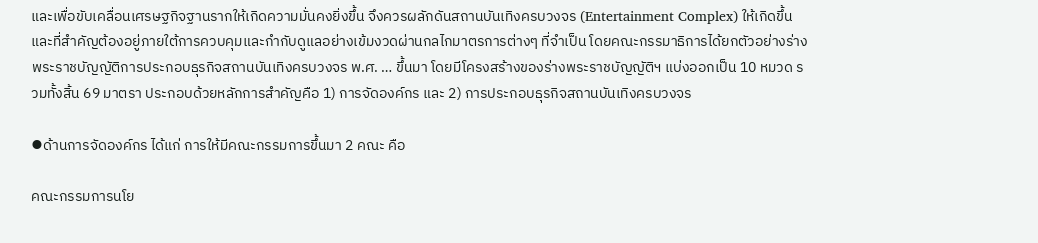และเพื่อขับเคลื่อนเศรษฐกิจฐานรากให้เกิดความมั่นคงยิ่งขึ้น จึงควรผลักดันสถานบันเทิงครบวงจร (Entertainment Complex) ให้เกิดขึ้น และที่สำคัญต้องอยู่ภายใต้การควบคุมและกำกับดูแลอย่างเข้มงวดผ่านกลไกมาตรการต่างๆ ที่จำเป็น โดยคณะกรรมาธิการได้ยกตัวอย่างร่างพระราชบัญญัติการประกอบธุรกิจสถานบันเทิงครบวงจร พ.ศ. … ขึ้นมา โดยมีโครงสร้างของร่างพระราชบัญญัติฯ แบ่งออกเป็น 10 หมวด รวมทั้งสิ้น 69 มาตรา ประกอบด้วยหลักการสำคัญคือ 1) การจัดองค์กร และ 2) การประกอบธุรกิจสถานบันเทิงครบวงจร

⦁ด้านการจัดองค์กร ได้แก่ การให้มีคณะกรรมการขึ้นมา 2 คณะ คือ

คณะกรรมการนโย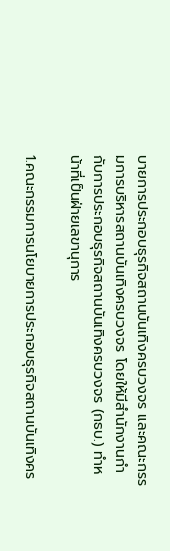บายการประกอบธุรกิจสถานบันเทิงครบวงจร และคณะกรรมการบริหารสถานบันเทิงครบวงจร โดยให้มีสำนักงานกำกับการประกอบธุรกิจสถานบันเทิงครบวงจร (กธบ.) ทำหน้าที่เป็นฝ่ายเลขานุการ

1.คณะกรรมการนโยบายการประกอบธุรกิจสถานบันเทิงคร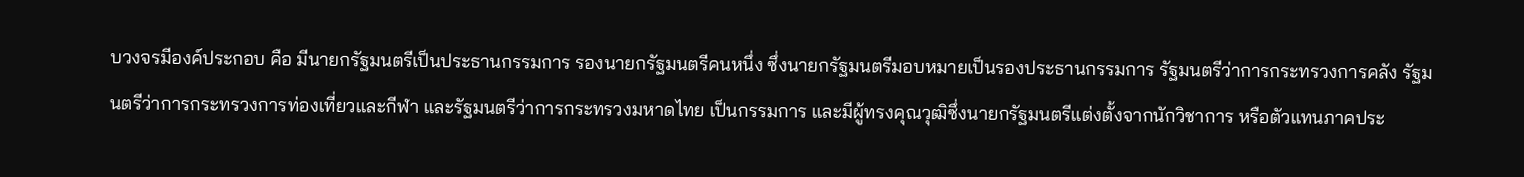บวงจรมีองค์ประกอบ คือ มีนายกรัฐมนตรีเป็นประธานกรรมการ รองนายกรัฐมนตรีคนหนึ่ง ซึ่งนายกรัฐมนตรีมอบหมายเป็นรองประธานกรรมการ รัฐมนตรีว่าการกระทรวงการคลัง รัฐมนตรีว่าการกระทรวงการท่องเที่ยวและกีฬา และรัฐมนตรีว่าการกระทรวงมหาดไทย เป็นกรรมการ และมีผู้ทรงคุณวุฒิซึ่งนายกรัฐมนตรีแต่งตั้งจากนักวิชาการ หรือตัวแทนภาคประ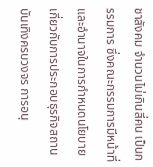ชาสังคม จำนวนไม่เกินสี่คน เป็นกรรมการ ซึ่งคณะกรรมการมีหน้าที่และอำนาจในการกำหนดนโยบายเกี่ยวกับการประกอบธุรกิจสถานบันเทิงครบวงจร การอนุ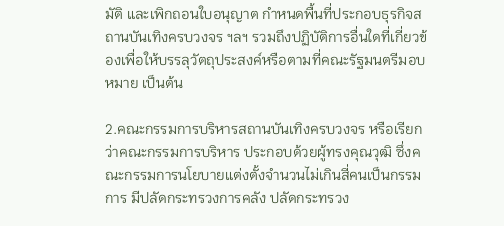มัติ และเพิกถอนใบอนุญาต กำหนดพื้นที่ประกอบธุรกิจสถานบันเทิงครบวงจร ฯลฯ รวมถึงปฏิบัติการอื่นใดที่เกี่ยวข้องเพื่อให้บรรลุวัตถุประสงค์หรือตามที่คณะรัฐมนตรีมอบหมาย เป็นต้น

2.คณะกรรมการบริหารสถานบันเทิงครบวงจร หรือเรียกว่าคณะกรรมการบริหาร ประกอบด้วยผู้ทรงคุณวุฒิ ซึ่งคณะกรรมการนโยบายแต่งตั้งจำนวนไม่เกินสี่คนเป็นกรรมการ มีปลัดกระทรวงการคลัง ปลัดกระทรวง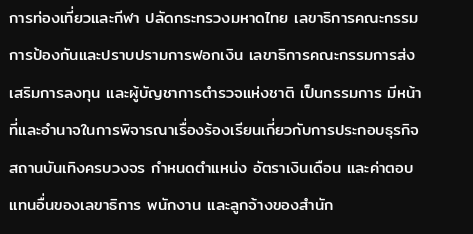การท่องเที่ยวและกีฬา ปลัดกระทรวงมหาดไทย เลขาธิการคณะกรรมการป้องกันและปราบปรามการฟอกเงิน เลขาธิการคณะกรรมการส่งเสริมการลงทุน และผู้บัญชาการตำรวจแห่งชาติ เป็นกรรมการ มีหน้าที่และอำนาจในการพิจารณาเรื่องร้องเรียนเกี่ยวกับการประกอบธุรกิจสถานบันเทิงครบวงจร กำหนดตำแหน่ง อัตราเงินเดือน และค่าตอบแทนอื่นของเลขาธิการ พนักงาน และลูกจ้างของสำนัก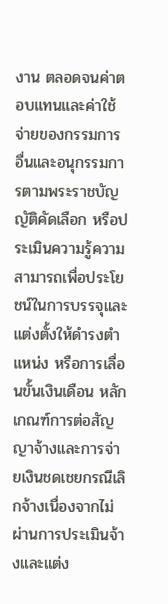งาน ตลอดจนค่าตอบแทนและค่าใช้จ่ายของกรรมการอื่นและอนุกรรมการตามพระราชบัญญัติคัดเลือก หรือประเมินความรู้ความสามารถเพื่อประโยชน์ในการบรรจุและแต่งตั้งให้ดำรงตำแหน่ง หรือการเลื่อนขั้นเงินเดือน หลักเกณฑ์การต่อสัญญาจ้างและการจ่ายเงินชดเชยกรณีเลิกจ้างเนื่องจากไม่ผ่านการประเมินจ้างและแต่ง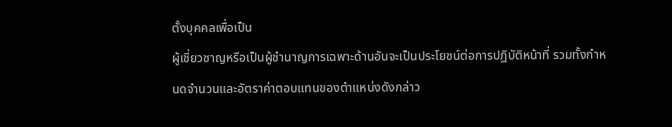ตั้งบุคคลเพื่อเป็น
ผู้เชี่ยวชาญหรือเป็นผู้ชำนาญการเฉพาะด้านอันจะเป็นประโยชน์ต่อการปฏิบัติหน้าที่ รวมทั้งกำหนดจำนวนและอัตราค่าตอบแทนของตำแหน่งดังกล่าว